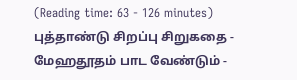(Reading time: 63 - 126 minutes)
புத்தாண்டு சிறப்பு சிறுகதை - மேஹதூதம் பாட வேண்டும் -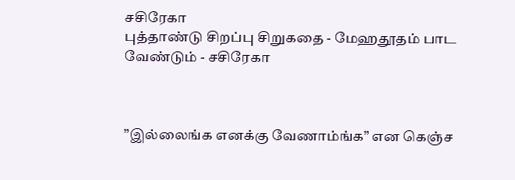சசிரேகா
புத்தாண்டு சிறப்பு சிறுகதை - மேஹதூதம் பாட வேண்டும் - சசிரேகா



”இல்லைங்க எனக்கு வேணாம்ங்க” என கெஞ்ச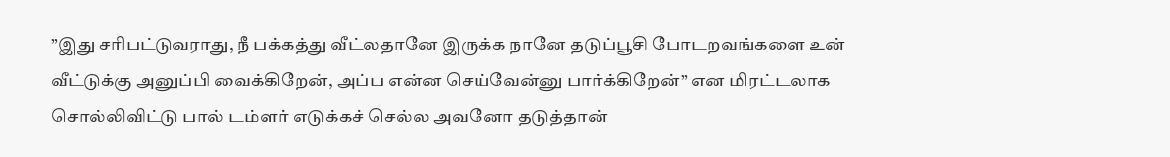”இது சரிபட்டுவராது, நீ பக்கத்து வீட்லதானே இருக்க நானே தடுப்பூசி போடறவங்களை உன் வீட்டுக்கு அனுப்பி வைக்கிறேன், அப்ப என்ன செய்வேன்னு பார்க்கிறேன்” என மிரட்டலாக சொல்லிவிட்டு பால் டம்ளர் எடுக்கச் செல்ல அவனோ தடுத்தான்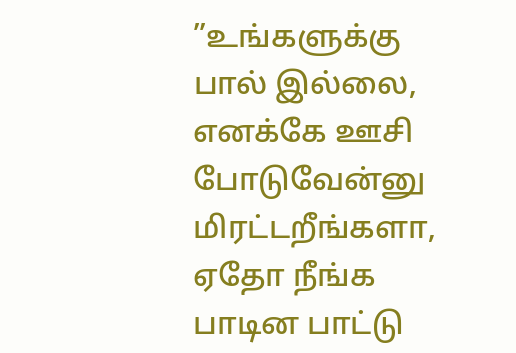”உங்களுக்கு பால் இல்லை, எனக்கே ஊசி போடுவேன்னு மிரட்டறீங்களா, ஏதோ நீங்க பாடின பாட்டு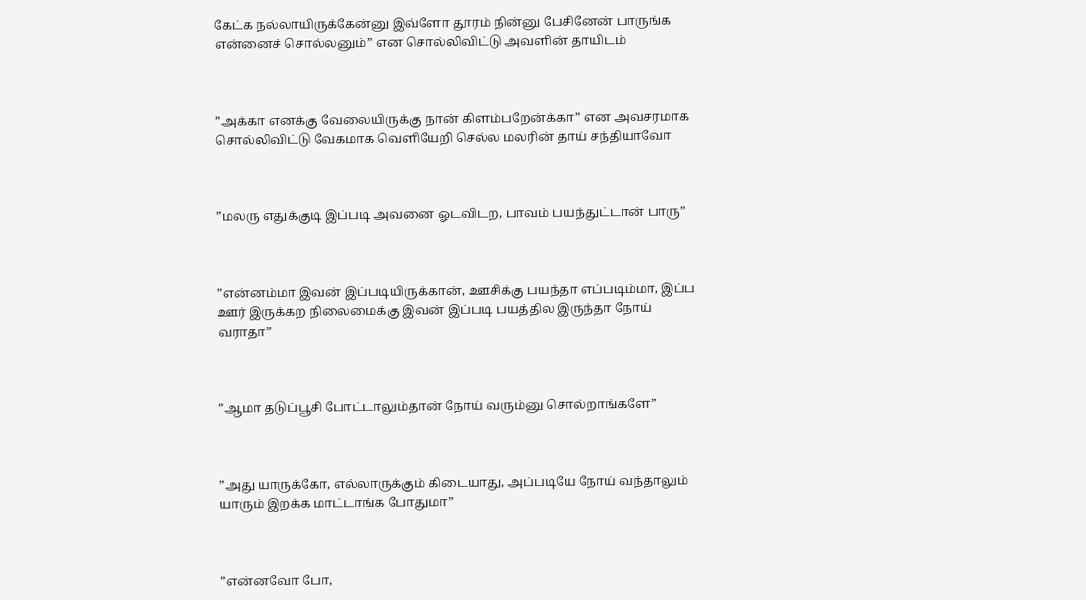கேட்க நல்லாயிருக்கேன்னு இவ்ளோ தூரம் நின்னு பேசினேன் பாருங்க என்னைச் சொல்லனும்” என சொல்லிவிட்டு அவளின் தாயிடம்



”அக்கா எனக்கு வேலையிருக்கு நான் கிளம்பறேன்க்கா” என அவசரமாக சொல்லிவிட்டு வேகமாக வெளியேறி செல்ல மலரின் தாய் சந்தியாவோ



”மலரு எதுக்குடி இப்படி அவனை ஓடவிடற, பாவம் பயந்துட்டான் பாரு”



”என்னம்மா இவன் இப்படியிருக்கான், ஊசிக்கு பயந்தா எப்படிம்மா, இப்ப ஊர் இருக்கற நிலைமைக்கு இவன் இப்படி பயத்தில இருந்தா நோய் வராதா”



”ஆமா தடுப்பூசி போட்டாலும்தான் நோய் வரும்னு சொல்றாங்களே”



”அது யாருக்கோ, எல்லாருக்கும் கிடையாது, அப்படியே நோய் வந்தாலும் யாரும் இறக்க மாட்டாங்க போதுமா”



”என்னவோ போ,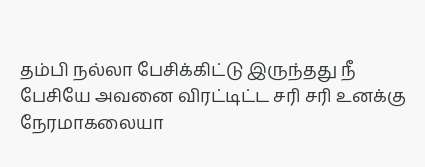தம்பி நல்லா பேசிக்கிட்டு இருந்தது நீ பேசியே அவனை விரட்டிட்ட சரி சரி உனக்கு நேரமாகலையா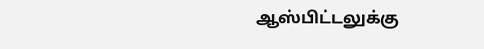ஆஸ்பிட்டலுக்கு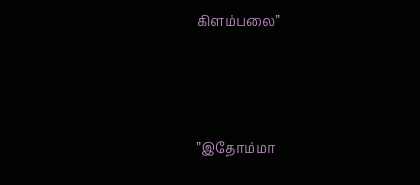கிளம்பலை”



”இதோம்மா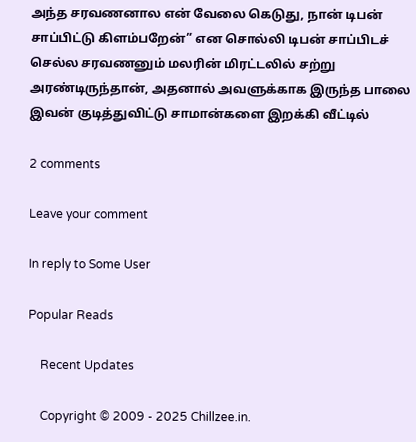அந்த சரவணனால என் வேலை கெடுது, நான் டிபன் சாப்பிட்டு கிளம்பறேன்” என சொல்லி டிபன் சாப்பிடச் செல்ல சரவணனும் மலரின் மிரட்டலில் சற்று அரண்டிருந்தான், அதனால் அவளுக்காக இருந்த பாலை இவன் குடித்துவிட்டு சாமான்களை இறக்கி வீட்டில்

2 comments

Leave your comment

In reply to Some User

Popular Reads

    Recent Updates

    Copyright © 2009 - 2025 Chillzee.in.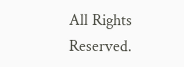All Rights Reserved.